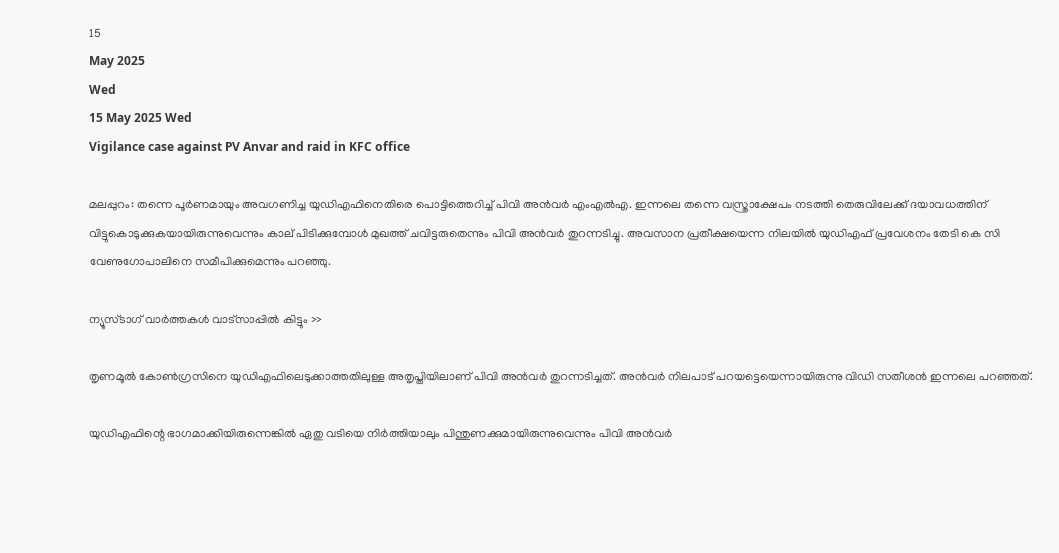15
May 2025
Wed
15 May 2025 Wed
Vigilance case against PV Anvar and raid in KFC office

മലപ്പുറം: തന്നെ പൂര്‍ണമായും അവഗണിച്ച യുഡിഎഫിനെതിരെ പൊട്ടിത്തെറിച്ച് പിവി അന്‍വര്‍ എംഎല്‍എ. ഇന്നലെ തന്നെ വസ്ത്രാക്ഷേപം നടത്തി തെരുവിലേക്ക് ദയാവധത്തിന് വിട്ടുകൊടുക്കുകയായിരുന്നുവെന്നും കാല് പിടിക്കുമ്പോള്‍ മുഖത്ത് ചവിട്ടരുതെന്നും പിവി അന്‍വര്‍ തുറന്നടിച്ചു. അവസാന പ്രതീക്ഷയെന്ന നിലയില്‍ യുഡിഎഫ് പ്രവേശനം തേടി കെ സി വേണുഗോപാലിനെ സമീപിക്കുമെന്നും പറഞ്ഞു.

ന്യൂസ്ടാഗ് വാര്‍ത്തകള്‍ വാട്‌സാപ്പില്‍ കിട്ടും >>

തൃണമൂല്‍ കോണ്‍ഗ്രസിനെ യുഡിഎഫിലെടുക്കാത്തതിലുള്ള അതൃപ്തിയിലാണ് പിവി അന്‍വര്‍ തുറന്നടിച്ചത്. അന്‍വര്‍ നിലപാട് പറയട്ടെയെന്നായിരുന്നു വിഡി സതീശന്‍ ഇന്നലെ പറഞ്ഞത്.

യുഡിഎഫിന്റെ ഭാഗമാക്കിയിരുന്നെങ്കില്‍ ഏതു വടിയെ നിര്‍ത്തിയാലും പിന്തുണക്കുമായിരുന്നുവെന്നും പിവി അന്‍വര്‍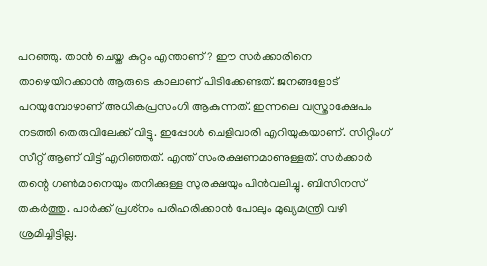പറഞ്ഞു. താന്‍ ചെയ്ത കുറ്റം എന്താണ്? ഈ സര്‍ക്കാരിനെ താഴെയിറക്കാന്‍ ആരുടെ കാലാണ് പിടിക്കേണ്ടത്. ജനങ്ങളോട് പറയുമ്പോഴാണ് അധികപ്രസംഗി ആകുന്നത്. ഇന്നലെ വസ്ത്രാക്ഷേപം നടത്തി തെരുവിലേക്ക് വിട്ടു. ഇപ്പോള്‍ ചെളിവാരി എറിയുകയാണ്. സിറ്റിംഗ് സീറ്റ് ആണ് വിട്ട് എറിഞ്ഞത്. എന്ത് സംരക്ഷണമാണുള്ളത്. സര്‍ക്കാര്‍ തന്റെ ഗണ്‍മാനെയും തനിക്കുള്ള സുരക്ഷയും പിന്‍വലിച്ചു. ബിസിനസ് തകര്‍ത്തു. പാര്‍ക്ക് പ്രശ്‌നം പരിഹരിക്കാന്‍ പോലും മുഖ്യമന്ത്രി വഴി ശ്രമിച്ചിട്ടില്ല.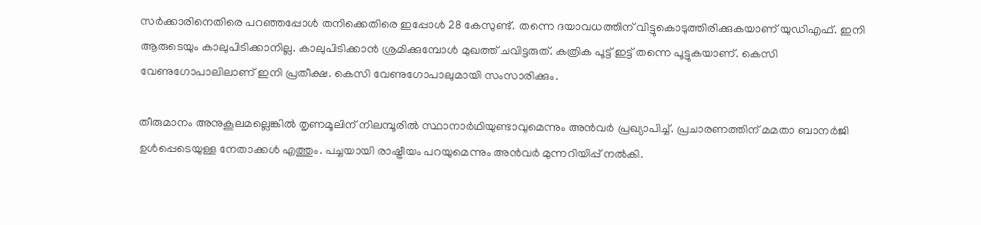സര്‍ക്കാരിനെതിരെ പറഞ്ഞപ്പോള്‍ തനിക്കെതിരെ ഇപ്പോള്‍ 28 കേസുണ്ട്. തന്നെ ദയാവധത്തിന് വിട്ടുകൊടുത്തിരിക്കുകയാണ് യുഡിഎഫ്. ഇനി ആരുടെയും കാലുപിടിക്കാനില്ല. കാലുപിടിക്കാന്‍ ശ്രമിക്കുമ്പോള്‍ മുഖത്ത് ചവിട്ടരുത്. കത്രിക പൂട്ട് ഇട്ട് തന്നെ പൂട്ടുകയാണ്. കെസി വേണുഗോപാലിലാണ് ഇനി പ്രതീക്ഷ. കെസി വേണുഗോപാലുമായി സംസാരിക്കും.

തീരുമാനം അനുകൂലമല്ലെങ്കില്‍ തൃണമൂലിന് നിലമ്പൂരില്‍ സ്ഥാനാര്‍ഥിയുണ്ടാവുമെന്നും അന്‍വര്‍ പ്രഖ്യാപിച്ച്. പ്രചാരണത്തിന് മമതാ ബാനര്‍ജി ഉള്‍പ്പെടെയുള്ള നേതാക്കള്‍ എത്തും. പച്ചയായി രാഷ്ട്രീയം പറയുമെന്നും അന്‍വര്‍ മുന്നറിയിപ്പ് നല്‍കി.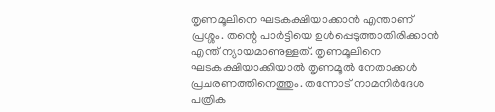തൃണമൂലിനെ ഘടകക്ഷിയാക്കാന്‍ എന്താണ് പ്രശ്ശം. തന്റെ പാര്‍ട്ടിയെ ഉള്‍പ്പെടുത്താതിരിക്കാന്‍ എന്ത് ന്യായമാണുള്ളത്. തൃണമൂലിനെ ഘടകക്ഷിയാക്കിയാല്‍ തൃണമൂല്‍ നേതാക്കള്‍ പ്രചരണത്തിനെത്തും. തന്നോട് നാമനിര്‍ദേശ പത്രിക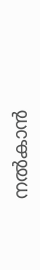നല്‍കാന്‍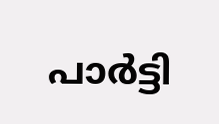പാര്‍ട്ടി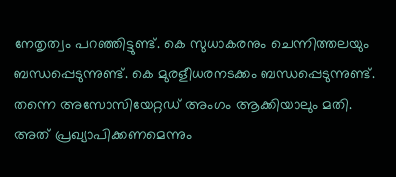നേതൃത്വം പറഞ്ഞിട്ടുണ്ട്. കെ സുധാകരനും ചെന്നിത്തലയും ബന്ധപ്പെടുന്നുണ്ട്. കെ മുരളീധരനടക്കം ബന്ധപ്പെടുന്നുണ്ട്. തന്നെ അസോസിയേറ്റഡ് അംഗം ആക്കിയാലും മതി. അത് പ്രഖ്യാപിക്കണമെന്നും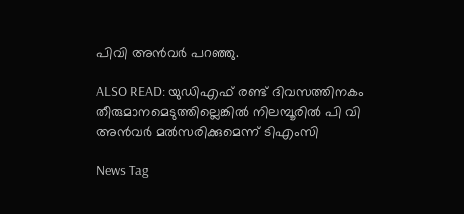പിവി അന്‍വര്‍ പറഞ്ഞു.

ALSO READ: യുഡിഎഫ് രണ്ട് ദിവസത്തിനകം തീരുമാനമെടുത്തില്ലെങ്കില്‍ നിലമ്പൂരില്‍ പി വി അന്‍വര്‍ മല്‍സരിക്കുമെന്ന് ടിഎംസി

News Tag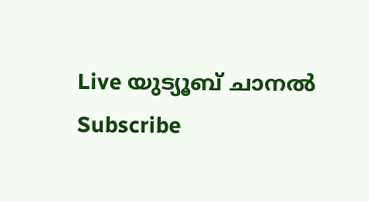Live യുട്യൂബ് ചാനല്‍ Subscribe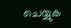ചെയ്യുക